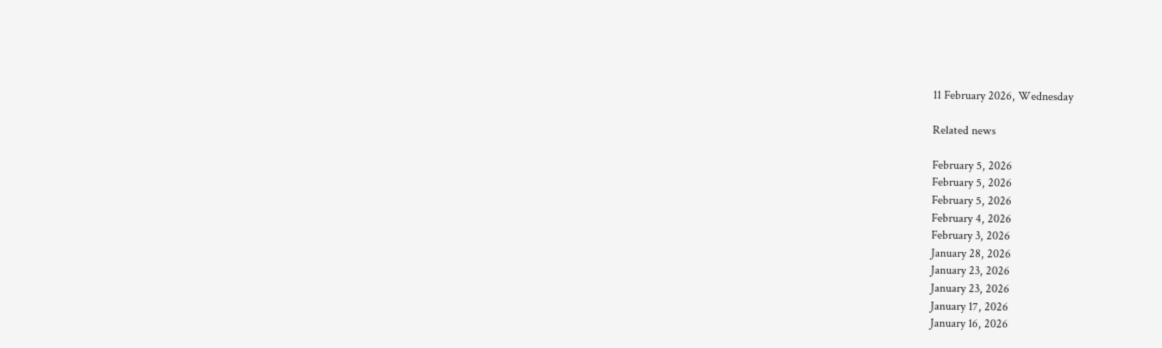11 February 2026, Wednesday

Related news

February 5, 2026
February 5, 2026
February 5, 2026
February 4, 2026
February 3, 2026
January 28, 2026
January 23, 2026
January 23, 2026
January 17, 2026
January 16, 2026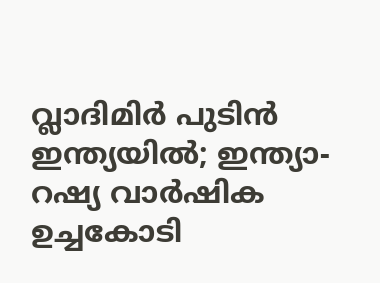വ്ലാദിമിർ പുടിൻ ഇന്ത്യയിൽ; ഇന്ത്യാ-റഷ്യ വാർഷിക ഉച്ചകോടി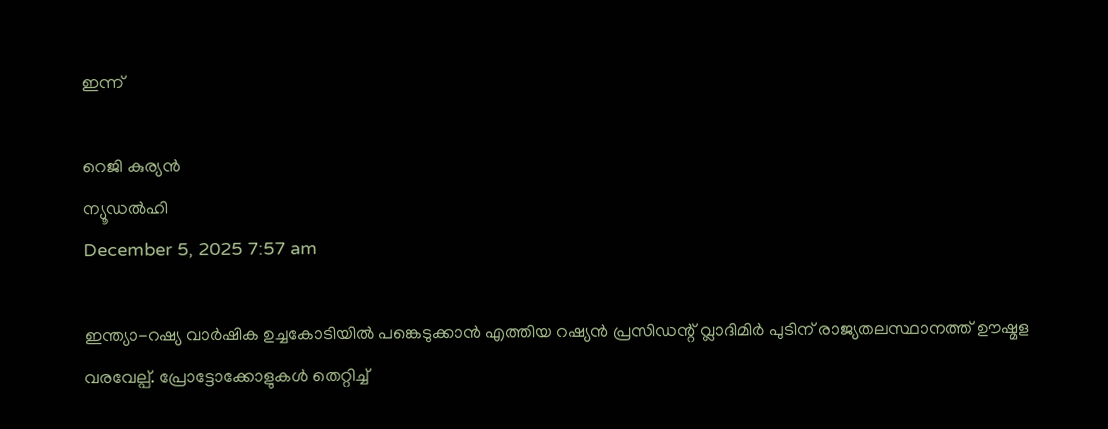ഇന്ന്

റെജി കുര്യൻ
ന്യൂഡല്‍ഹി
December 5, 2025 7:57 am

ഇന്ത്യാ-റഷ്യ വാർഷിക ഉച്ചകോടിയിൽ പങ്കെടുക്കാൻ എത്തിയ റഷ്യൻ പ്രസിഡന്റ് വ്ലാദിമിർ പുടിന് രാജ്യതലസ്ഥാനത്ത് ഊഷ്മള വരവേല്പ്. പ്രോട്ടോക്കോളുകൾ തെറ്റിച്ച്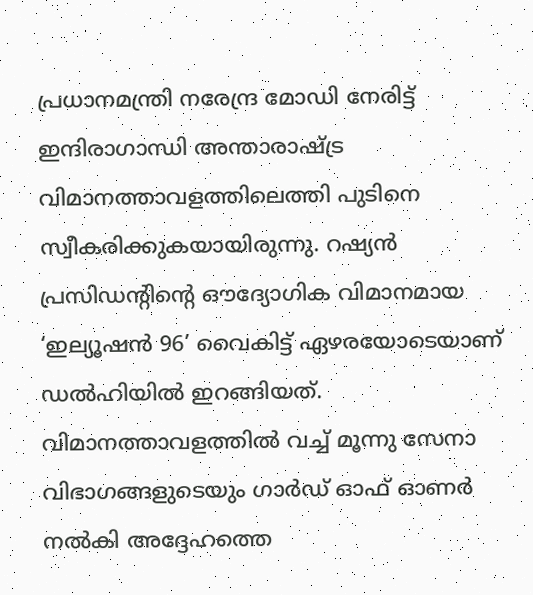പ്രധാനമന്ത്രി നരേന്ദ്ര മോഡി നേരിട്ട് ഇന്ദിരാഗാന്ധി അന്താരാഷ്ട്ര വിമാനത്താവളത്തിലെത്തി പുടിനെ സ്വീകരിക്കുകയായിരുന്നു. റഷ്യൻ പ്രസിഡന്റിന്റെ ഔദ്യോഗിക വിമാനമായ ‘ഇല്യൂഷൻ 96’ വൈകിട്ട് ഏഴരയോടെയാണ് ഡൽഹിയിൽ ഇറങ്ങിയത്. വിമാനത്താവളത്തിൽ വച്ച് മൂന്നു സേനാ വിഭാഗങ്ങളുടെയും ഗാർഡ് ഓഫ് ഓണർ നൽകി അദ്ദേഹത്തെ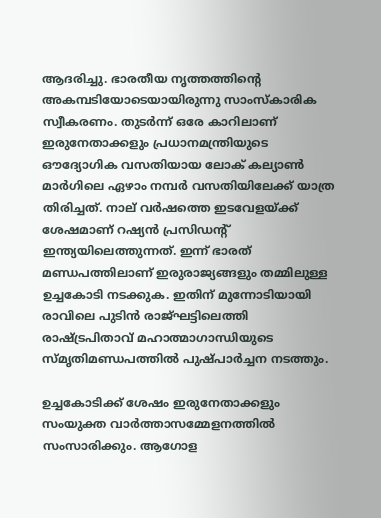ആദരിച്ചു. ഭാരതീയ നൃത്തത്തിന്റെ അകമ്പടിയോടെയായിരുന്നു സാംസ്കാരിക സ്വീകരണം. തുടർന്ന് ഒരേ കാറിലാണ് ഇരുനേതാക്കളും പ്രധാനമന്ത്രിയുടെ ഔദ്യോഗിക വസതിയായ ലോക് കല്യാൺ മാർഗിലെ ഏഴാം നമ്പർ വസതിയിലേക്ക് യാത്ര തിരിച്ചത്. നാല് വർഷത്തെ ഇടവേളയ്ക്ക് ശേഷമാണ് റഷ്യൻ പ്രസിഡന്റ് ഇന്ത്യയിലെത്തുന്നത്. ഇന്ന് ഭാരത് മണ്ഡപത്തിലാണ് ഇരുരാജ്യങ്ങളും തമ്മിലുള്ള ഉച്ചകോടി നടക്കുക. ഇതിന് മുന്നോടിയായി രാവിലെ പുടിൻ രാജ്ഘട്ടിലെത്തി രാഷ്ട്രപിതാവ് മഹാത്മാഗാന്ധിയുടെ സ്മൃതിമണ്ഡപത്തിൽ പുഷ്പാർച്ചന നടത്തും.

ഉച്ചകോടിക്ക് ശേഷം ഇരുനേതാക്കളും സംയുക്ത വാർത്താസമ്മേളനത്തിൽ സംസാരിക്കും. ആഗോള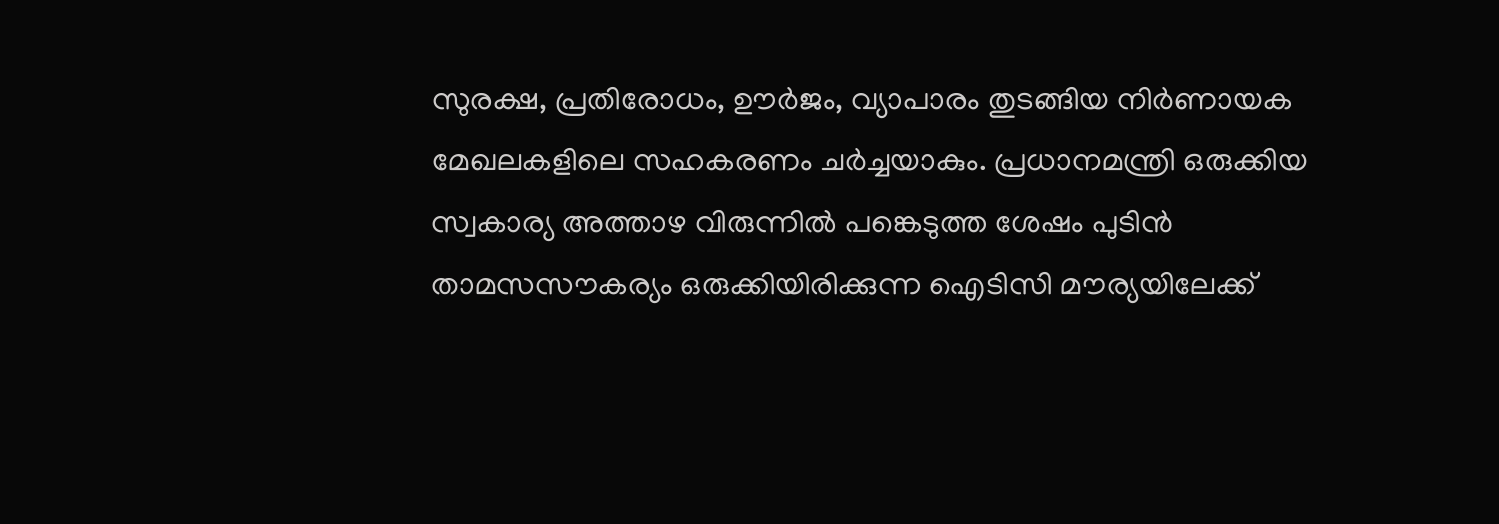സുരക്ഷ, പ്രതിരോധം, ഊർജം, വ്യാപാരം തുടങ്ങിയ നിർണായക മേഖലകളിലെ സഹകരണം ചർച്ചയാകും. പ്രധാനമന്ത്രി ഒരുക്കിയ സ്വകാര്യ അത്താഴ വിരുന്നിൽ പങ്കെടുത്ത ശേഷം പുടിൻ താമസസൗകര്യം ഒരുക്കിയിരിക്കുന്ന ഐടിസി മൗര്യയിലേക്ക്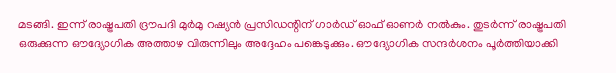മടങ്ങി. ഇന്ന് രാഷ്ട്രപതി ദ്രൗപദി മുർമു റഷ്യൻ പ്രസിഡന്റിന് ഗാർഡ് ഓഫ് ഓണർ നൽകും. തുടർന്ന് രാഷ്ട്രപതി ഒരുക്കുന്ന ഔദ്യോഗിക അത്താഴ വിരുന്നിലും അദ്ദേഹം പങ്കെടുക്കും. ഔദ്യോഗിക സന്ദർശനം പൂർത്തിയാക്കി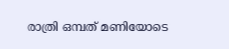രാത്രി ഒമ്പത് മണിയോടെ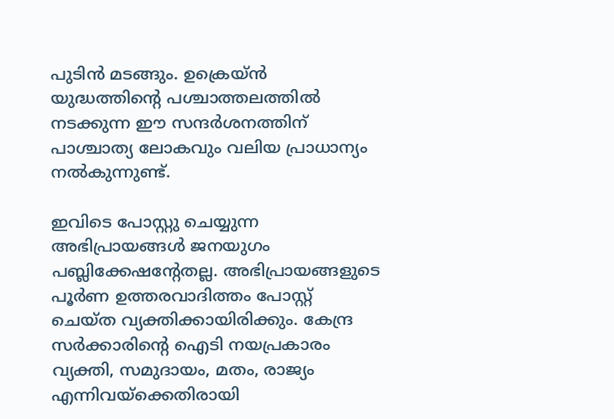പുടിൻ മടങ്ങും. ഉക്രെയ്ൻ യുദ്ധത്തിന്റെ പശ്ചാത്തലത്തിൽ നടക്കുന്ന ഈ സന്ദർശനത്തിന് പാശ്ചാത്യ ലോകവും വലിയ പ്രാധാന്യം നൽകുന്നുണ്ട്.

ഇവിടെ പോസ്റ്റു ചെയ്യുന്ന അഭിപ്രായങ്ങള്‍ ജനയുഗം പബ്ലിക്കേഷന്റേതല്ല. അഭിപ്രായങ്ങളുടെ പൂര്‍ണ ഉത്തരവാദിത്തം പോസ്റ്റ് ചെയ്ത വ്യക്തിക്കായിരിക്കും. കേന്ദ്ര സര്‍ക്കാരിന്റെ ഐടി നയപ്രകാരം വ്യക്തി, സമുദായം, മതം, രാജ്യം എന്നിവയ്‌ക്കെതിരായി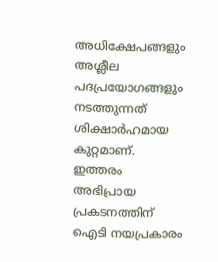അധിക്ഷേപങ്ങളും അശ്ലീല പദപ്രയോഗങ്ങളും നടത്തുന്നത് ശിക്ഷാര്‍ഹമായ കുറ്റമാണ്. ഇത്തരം അഭിപ്രായ പ്രകടനത്തിന് ഐടി നയപ്രകാരം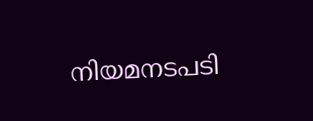നിയമനടപടി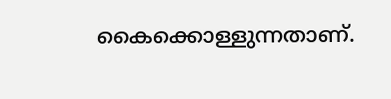കൈക്കൊള്ളുന്നതാണ്.